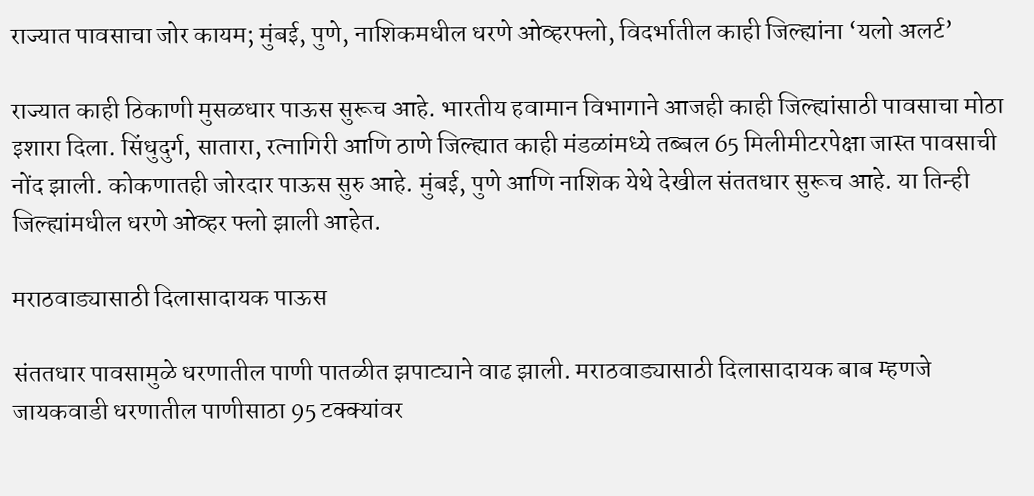राज्यात पावसाचा जोर कायम; मुंबई, पुणे, नाशिकमधील धरणे ओव्हरफ्लो, विदर्भातील काही जिल्ह्यांना ‘यलो अलर्ट’

राज्यात काही ठिकाणी मुसळधार पाऊस सुरूच आहे. भारतीय हवामान विभागाने आजही काही जिल्ह्यांसाठी पावसाचा मोठा इशारा दिला. सिंधुदुर्ग, सातारा, रत्नागिरी आणि ठाणे जिल्ह्यात काही मंडळांमध्ये तब्बल 65 मिलीमीटरपेक्षा जास्त पावसाची नोंद झाली. कोकणातही जोरदार पाऊस सुरु आहे. मुंबई, पुणे आणि नाशिक येथे देखील संततधार सुरूच आहे. या तिन्ही जिल्ह्यांमधील धरणे ओव्हर फ्लो झाली आहेत.

मराठवाड्यासाठी दिलासादायक पाऊस

संततधार पावसामुळे धरणातील पाणी पातळीत झपाट्याने वाढ झाली. मराठवाड्यासाठी दिलासादायक बाब म्हणजे जायकवाडी धरणातील पाणीसाठा 95 टक्क्यांवर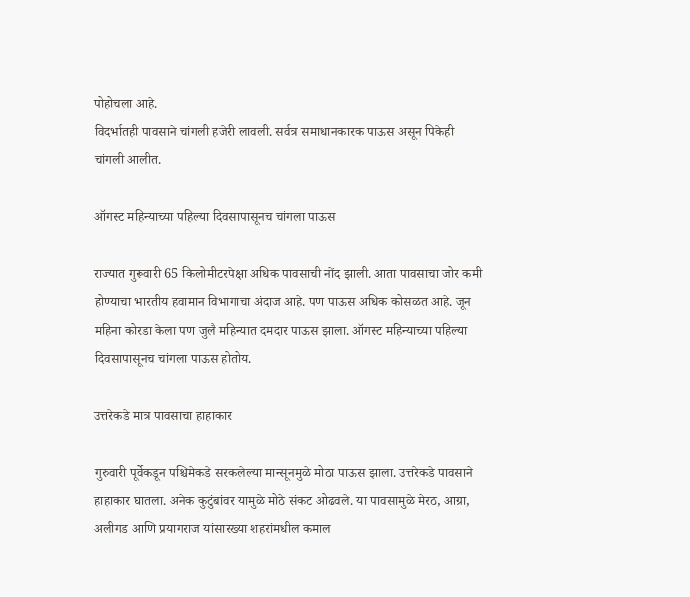पोहोचला आहे.
विदर्भातही पावसाने चांगली हजेरी लावली. सर्वत्र समाधानकारक पाऊस असून पिकेही चांगली आलीत.

ऑगस्ट महिन्याच्या पहिल्या दिवसापासूनच चांगला पाऊस

राज्यात गुरूवारी 65 किलोमीटरपेक्षा अधिक पावसाची नोंद झाली. आता पावसाचा जोर कमी होण्याचा भारतीय हवामान विभागाचा अंदाज आहे. पण पाऊस अधिक कोसळत आहे. जून महिना कोरडा केला पण जुलै महिन्यात दमदार पाऊस झाला. ऑगस्ट महिन्याच्या पहिल्या दिवसापासूनच चांगला पाऊस होतोय.

उत्तरेकडे मात्र पावसाचा हाहाकार

गुरुवारी पूर्वेकडून पश्चिमेकडे सरकलेल्या मान्सूनमुळे मोठा पाऊस झाला. उत्तरेकडे पावसाने हाहाकार घातला. अनेक कुटुंबांवर यामुळे मोठे संकट ओढवले. या पावसामुळे मेरठ, आग्रा, अलीगड आणि प्रयागराज यांसारख्या शहरांमधील कमाल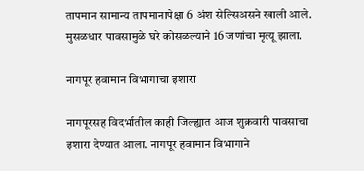तापमान सामान्य तापमानापेक्षा 6 अंश सेल्सिअसने खाली आले. मुसळधार पावसामुळे घरे कोसळल्याने 16 जणांचा मृत्यू झाला.

नागपूर हवामान विभागाचा इशारा

नागपूरसह विदर्भातील काही जिल्ह्यात आज शुक्रवारी पावसाचा इशारा देण्यात आला. नागपूर हवामान विभागाने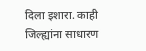दिला इशारा. काही जिल्ह्यांना साधारण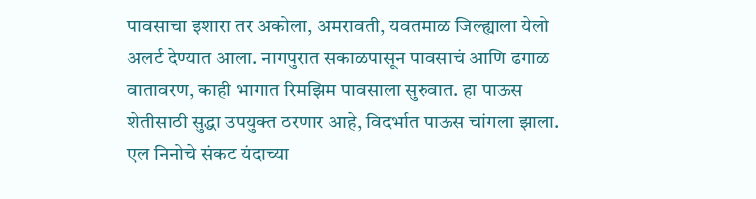पावसाचा इशारा तर अकोला, अमरावती, यवतमाळ जिल्ह्याला येलो अलर्ट देण्यात आला. नागपुरात सकाळपासून पावसाचं आणि ढगाळ वातावरण, काही भागात रिमझिम पावसाला सुरुवात. हा पाऊस शेतीसाठी सुद्धा उपयुक्त ठरणार आहे, विदर्भात पाऊस चांगला झाला. एल निनोचे संकट यंदाच्या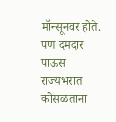मॉन्सूनवर होते. पण दमदार पाऊस राज्यभरात कोसळताना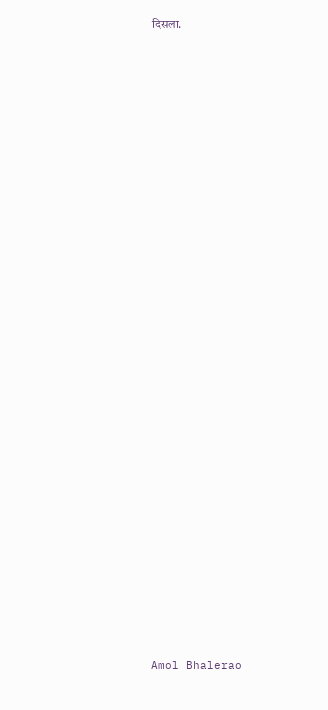दिसला.



























Amol Bhalerao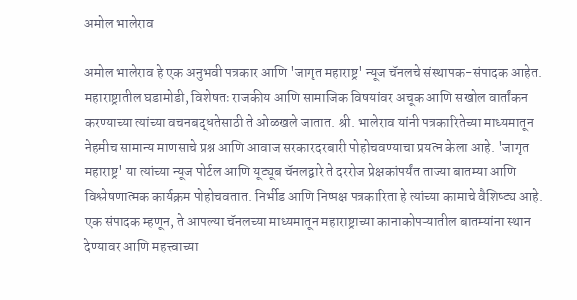अमोल भालेराव

अमोल भालेराव हे एक अनुभवी पत्रकार आणि 'जागृत महाराष्ट्र' न्यूज चॅनलचे संस्थापक-संपादक आहेत. महाराष्ट्रातील घडामोडी, विशेषतः राजकीय आणि सामाजिक विषयांवर अचूक आणि सखोल वार्तांकन करण्याच्या त्यांच्या वचनबद्धतेसाठी ते ओळखले जातात. श्री. भालेराव यांनी पत्रकारितेच्या माध्यमातून नेहमीच सामान्य माणसाचे प्रश्न आणि आवाज सरकारदरबारी पोहोचवण्याचा प्रयत्न केला आहे. 'जागृत महाराष्ट्र' या त्यांच्या न्यूज पोर्टल आणि यूट्यूब चॅनलद्वारे ते दररोज प्रेक्षकांपर्यंत ताज्या बातम्या आणि विश्लेषणात्मक कार्यक्रम पोहोचवतात. निर्भीड आणि निष्पक्ष पत्रकारिता हे त्यांच्या कामाचे वैशिष्ट्य आहे. एक संपादक म्हणून, ते आपल्या चॅनलच्या माध्यमातून महाराष्ट्राच्या कानाकोपऱ्यातील बातम्यांना स्थान देण्यावर आणि महत्त्वाच्या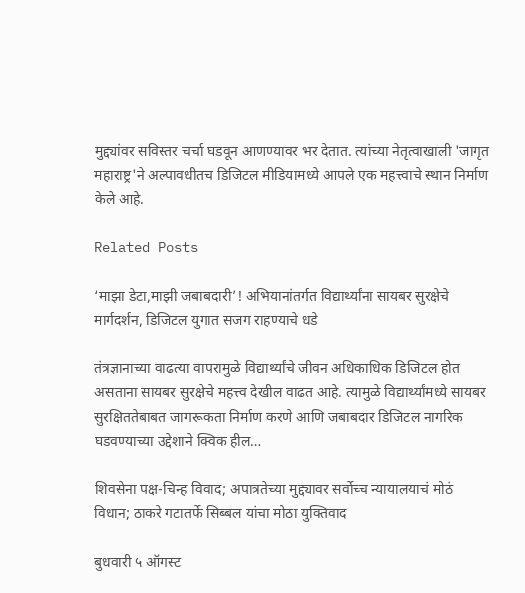मुद्द्यांवर सविस्तर चर्चा घडवून आणण्यावर भर देतात. त्यांच्या नेतृत्वाखाली 'जागृत महाराष्ट्र'ने अल्पावधीतच डिजिटल मीडियामध्ये आपले एक महत्त्वाचे स्थान निर्माण केले आहे.

Related Posts

‘माझा डेटा,माझी जबाबदारी’! अभियानांतर्गत विद्यार्थ्यांना सायबर सुरक्षेचे मार्गदर्शन, डिजिटल युगात सजग राहण्याचे धडे

तंत्रज्ञानाच्या वाढत्या वापरामुळे विद्यार्थ्यांचे जीवन अधिकाधिक डिजिटल होत असताना सायबर सुरक्षेचे महत्त्व देखील वाढत आहे. त्यामुळे विद्यार्थ्यांमध्ये सायबर सुरक्षिततेबाबत जागरूकता निर्माण करणे आणि जबाबदार डिजिटल नागरिक घडवण्याच्या उद्देशाने क्विक हील…

शिवसेना पक्ष-चिन्ह विवाद; अपात्रतेच्या मुद्द्यावर सर्वोच्च न्यायालयाचं मोठं विधान; ठाकरे गटातर्फे सिब्बल यांचा मोठा युक्तिवाद

बुधवारी ५ ऑगस्ट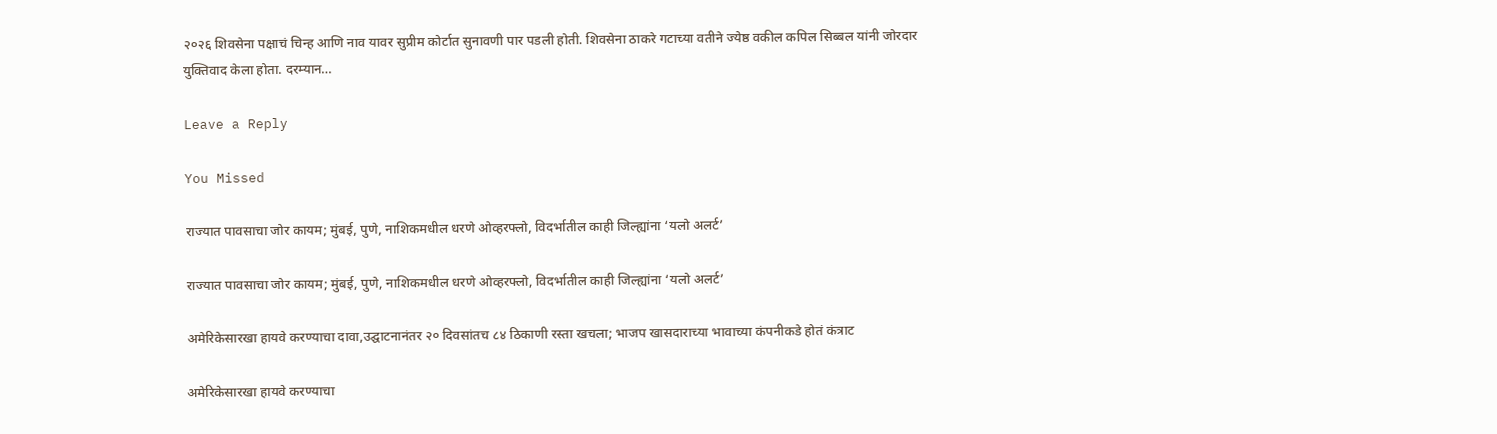२०२६ शिवसेना पक्षाचं चिन्ह आणि नाव यावर सुप्रीम कोर्टात सुनावणी पार पडली होती. शिवसेना ठाकरे गटाच्या वतीने ज्येष्ठ वकील कपिल सिब्बल यांनी जोरदार युक्तिवाद केला होता. दरम्यान…

Leave a Reply

You Missed

राज्यात पावसाचा जोर कायम; मुंबई, पुणे, नाशिकमधील धरणे ओव्हरफ्लो, विदर्भातील काही जिल्ह्यांना ‘यलो अलर्ट’

राज्यात पावसाचा जोर कायम; मुंबई, पुणे, नाशिकमधील धरणे ओव्हरफ्लो, विदर्भातील काही जिल्ह्यांना ‘यलो अलर्ट’

अमेरिकेसारखा हायवे करण्याचा दावा,उद्घाटनानंतर २० दिवसांतच ८४ ठिकाणी रस्ता खचला; भाजप खासदाराच्या भावाच्या कंपनीकडे होतं कंत्राट

अमेरिकेसारखा हायवे करण्याचा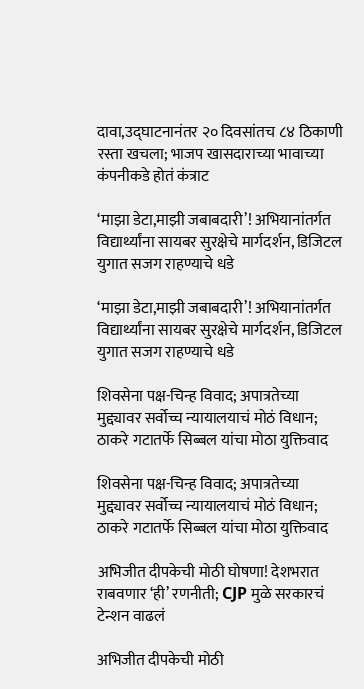दावा,उद्घाटनानंतर २० दिवसांतच ८४ ठिकाणी रस्ता खचला; भाजप खासदाराच्या भावाच्या कंपनीकडे होतं कंत्राट

‘माझा डेटा,माझी जबाबदारी’! अभियानांतर्गत विद्यार्थ्यांना सायबर सुरक्षेचे मार्गदर्शन, डिजिटल युगात सजग राहण्याचे धडे

‘माझा डेटा,माझी जबाबदारी’! अभियानांतर्गत विद्यार्थ्यांना सायबर सुरक्षेचे मार्गदर्शन, डिजिटल युगात सजग राहण्याचे धडे

शिवसेना पक्ष-चिन्ह विवाद; अपात्रतेच्या मुद्द्यावर सर्वोच्च न्यायालयाचं मोठं विधान; ठाकरे गटातर्फे सिब्बल यांचा मोठा युक्तिवाद

शिवसेना पक्ष-चिन्ह विवाद; अपात्रतेच्या मुद्द्यावर सर्वोच्च न्यायालयाचं मोठं विधान; ठाकरे गटातर्फे सिब्बल यांचा मोठा युक्तिवाद

अभिजीत दीपकेची मोठी घोषणा! देशभरात राबवणार ‘ही’ रणनीती; CJP मुळे सरकारचं टेन्शन वाढलं

अभिजीत दीपकेची मोठी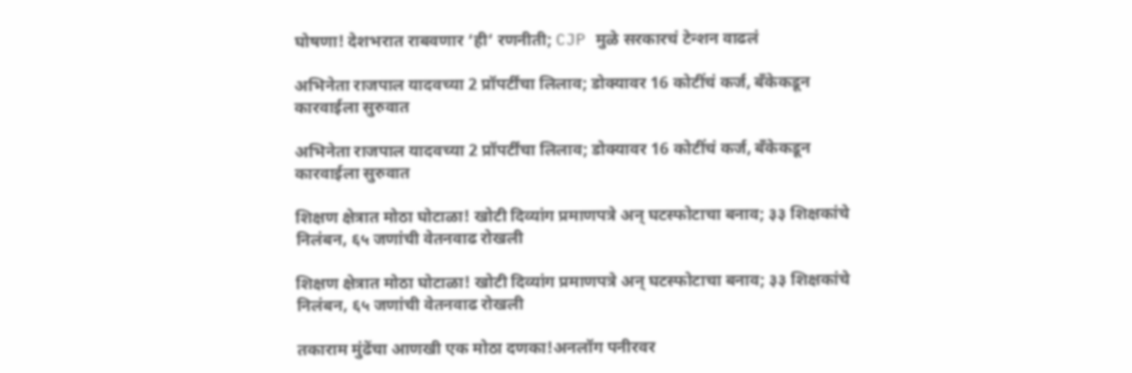घोषणा! देशभरात राबवणार ‘ही’ रणनीती; CJP मुळे सरकारचं टेन्शन वाढलं

अभिनेता राजपाल यादवच्या 2 प्रॉपर्टींचा लिलाव; डोक्यावर 16 कोटींचं कर्ज, बँकेकडून कारवाईला सुरुवात

अभिनेता राजपाल यादवच्या 2 प्रॉपर्टींचा लिलाव; डोक्यावर 16 कोटींचं कर्ज, बँकेकडून कारवाईला सुरुवात

शिक्षण क्षेत्रात मोठा घोटाळा! खोटी दिव्यांग प्रमाणपत्रे अन् घटस्फोटाचा बनाव; ३३ शिक्षकांचे निलंबन, ६५ जणांची वेतनवाढ रोखली

शिक्षण क्षेत्रात मोठा घोटाळा! खोटी दिव्यांग प्रमाणपत्रे अन् घटस्फोटाचा बनाव; ३३ शिक्षकांचे निलंबन, ६५ जणांची वेतनवाढ रोखली

तकाराम मुंढेंचा आणखी एक मोठा दणका!अनलॉग पनीरवर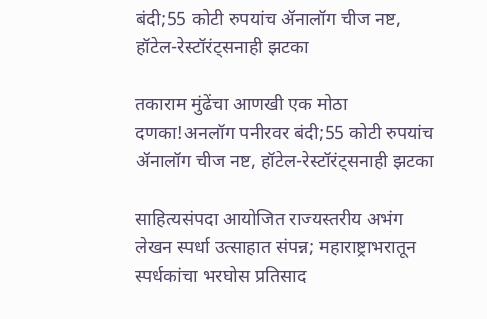बंदी;55 कोटी रुपयांच ॲनालॉग चीज नष्ट, हॉटेल-रेस्टॉरंट्सनाही झटका

तकाराम मुंढेंचा आणखी एक मोठा दणका!अनलॉग पनीरवर बंदी;55 कोटी रुपयांच ॲनालॉग चीज नष्ट, हॉटेल-रेस्टॉरंट्सनाही झटका

साहित्यसंपदा आयोजित राज्यस्तरीय अभंग लेखन स्पर्धा उत्साहात संपन्न; महाराष्ट्राभरातून स्पर्धकांचा भरघोस प्रतिसाद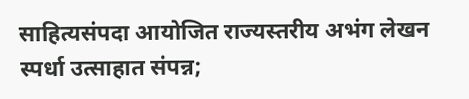साहित्यसंपदा आयोजित राज्यस्तरीय अभंग लेखन स्पर्धा उत्साहात संपन्न;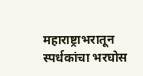महाराष्ट्राभरातून स्पर्धकांचा भरघोस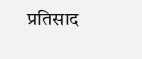प्रतिसाद